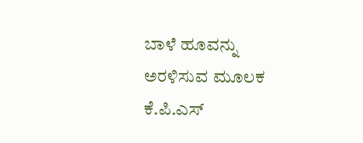ಬಾಳೆ ಹೂವನ್ನು ಅರಳಿಸುವ ಮೂಲಕ ಕೆ.ಪಿ.ಎಸ್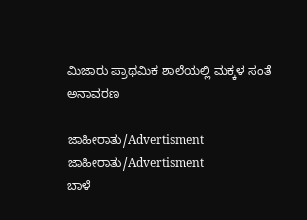ಮಿಜಾರು ಪ್ರಾಥಮಿಕ ಶಾಲೆಯಲ್ಲಿ ಮಕ್ಕಳ ಸಂತೆ ಅನಾವರಣ

ಜಾಹೀರಾತು/Advertisment
ಜಾಹೀರಾತು/Advertisment
ಬಾಳೆ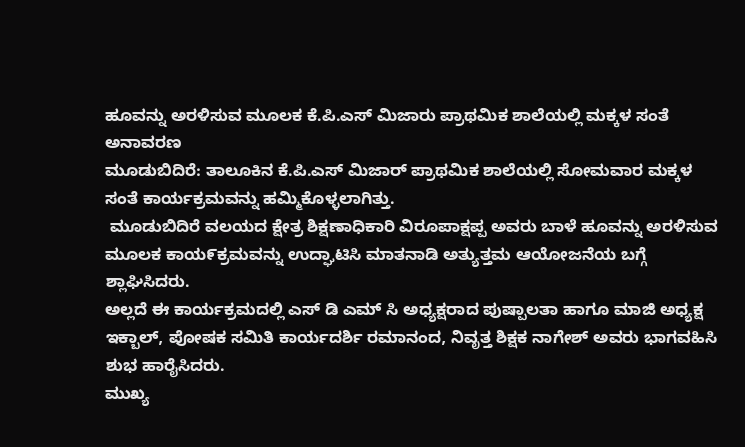ಹೂವನ್ನು ಅರಳಿಸುವ ಮೂಲಕ ಕೆ.ಪಿ.ಎಸ್ ಮಿಜಾರು ಪ್ರಾಥಮಿಕ ಶಾಲೆಯಲ್ಲಿ ಮಕ್ಕಳ ಸಂತೆ ಅನಾವರಣ
ಮೂಡುಬಿದಿರೆ: ತಾಲೂಕಿನ ಕೆ.ಪಿ.ಎಸ್ ಮಿಜಾರ್ ಪ್ರಾಥಮಿಕ ಶಾಲೆಯಲ್ಲಿ ಸೋಮವಾರ ಮಕ್ಕಳ ಸಂತೆ ಕಾರ್ಯಕ್ರಮವನ್ನು ಹಮ್ಮಿಕೊಳ್ಳಲಾಗಿತ್ತು.
 ಮೂಡುಬಿದಿರೆ ವಲಯದ ಕ್ಷೇತ್ರ ಶಿಕ್ಷಣಾಧಿಕಾರಿ ವಿರೂಪಾಕ್ಷಪ್ಪ ಅವರು ಬಾಳೆ ಹೂವನ್ನು ಅರಳಿಸುವ ಮೂಲಕ ಕಾಯ೯ಕ್ರಮವನ್ನು ಉದ್ಘಾಟಿಸಿ ಮಾತನಾಡಿ ಅತ್ಯುತ್ತಮ ಆಯೋಜನೆಯ ಬಗ್ಗೆ ಶ್ಲಾಘಿಸಿದರು.
ಅಲ್ಲದೆ ಈ ಕಾರ್ಯಕ್ರಮದಲ್ಲಿ ಎಸ್ ಡಿ ಎಮ್ ಸಿ ಅಧ್ಯಕ್ಷರಾದ ಪುಷ್ಪಾಲತಾ ಹಾಗೂ ಮಾಜಿ ಅಧ್ಯಕ್ಷ ಇಕ್ಬಾಲ್, ಪೋಷಕ ಸಮಿತಿ ಕಾರ್ಯದರ್ಶಿ ರಮಾನಂದ, ನಿವೃತ್ತ ಶಿಕ್ಷಕ ನಾಗೇಶ್ ಅವರು ಭಾಗವಹಿಸಿ ಶುಭ ಹಾರೈಸಿದರು.
ಮುಖ್ಯ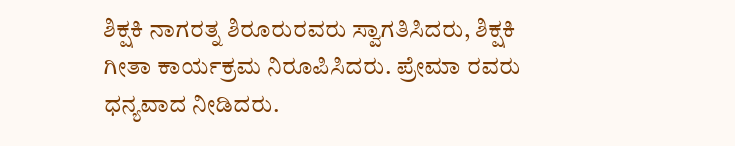ಶಿಕ್ಷಕಿ ನಾಗರತ್ನ ಶಿರೂರುರವರು ಸ್ವಾಗತಿಸಿದರು, ಶಿಕ್ಷಕಿ ಗೀತಾ ಕಾರ್ಯಕ್ರಮ ನಿರೂಪಿಸಿದರು. ಪ್ರೇಮಾ ರವರು ಧನ್ಯವಾದ ನೀಡಿದರು.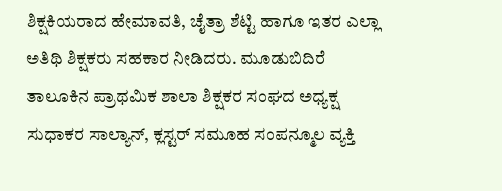ಶಿಕ್ಷಕಿಯರಾದ ಹೇಮಾವತಿ, ಚೈತ್ರಾ ಶೆಟ್ಟಿ ಹಾಗೂ ಇತರ ಎಲ್ಲಾ ಅತಿಥಿ ಶಿಕ್ಷಕರು ಸಹಕಾರ ನೀಡಿದರು. ಮೂಡುಬಿದಿರೆ ತಾಲೂಕಿನ ಪ್ರಾಥಮಿಕ ಶಾಲಾ ಶಿಕ್ಷಕರ ಸಂಘದ ಅಧ್ಯಕ್ಷ ಸುಧಾಕರ ಸಾಲ್ಯಾನ್, ಕ್ಲಸ್ಟರ್ ಸಮೂಹ ಸಂಪನ್ಮೂಲ ವ್ಯಕ್ತಿ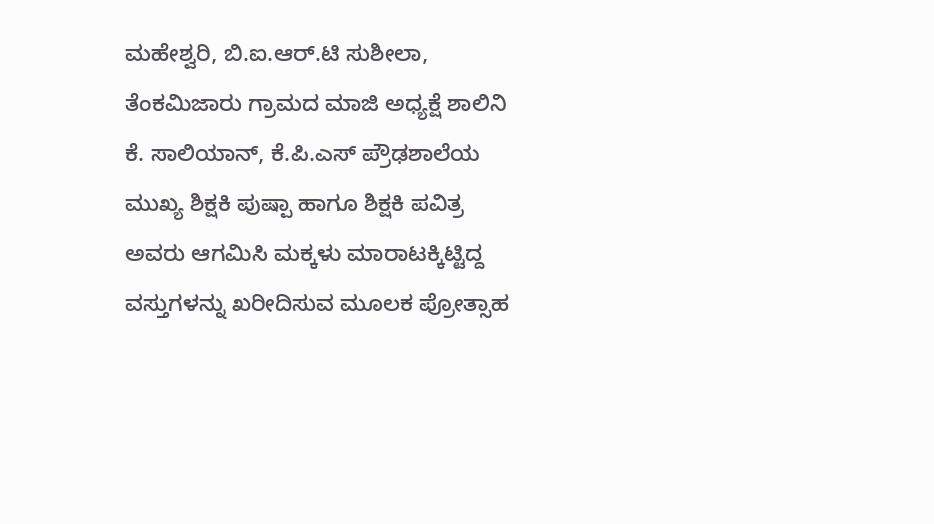ಮಹೇಶ್ವರಿ, ಬಿ.ಐ.ಆರ್.ಟಿ ಸುಶೀಲಾ, ತೆಂಕಮಿಜಾರು ಗ್ರಾಮದ ಮಾಜಿ ಅಧ್ಯಕ್ಷೆ ಶಾಲಿನಿ ಕೆ. ಸಾಲಿಯಾನ್, ಕೆ.ಪಿ.ಎಸ್ ಪ್ರೌಢಶಾಲೆಯ ಮುಖ್ಯ ಶಿಕ್ಷಕಿ ಪುಷ್ಪಾ ಹಾಗೂ ಶಿಕ್ಷಕಿ ಪವಿತ್ರ ಅವರು ಆಗಮಿಸಿ ಮಕ್ಕಳು ಮಾರಾಟಕ್ಕಿಟ್ಟಿದ್ದ ವಸ್ತುಗಳನ್ನು ಖರೀದಿಸುವ ಮೂಲಕ ಪ್ರೋತ್ಸಾಹ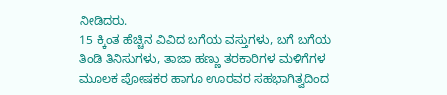ನೀಡಿದರು.
15 ಕ್ಕಿಂತ ಹೆಚ್ಚಿನ ವಿವಿದ ಬಗೆಯ ವಸ್ತುಗಳು, ಬಗೆ ಬಗೆಯ ತಿಂಡಿ ತಿನಿಸುಗಳು, ತಾಜಾ ಹಣ್ಣು ತರಕಾರಿಗಳ ಮಳಿಗೆಗಳ ಮೂಲಕ ಪೋಷಕರ ಹಾಗೂ ಊರವರ ಸಹಭಾಗಿತ್ವದಿಂದ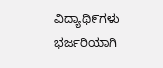ವಿದ್ಯಾಥಿ೯ಗಳು ಭರ್ಜರಿಯಾಗಿ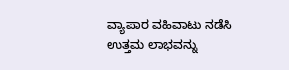ವ್ಯಾಪಾರ ವಹಿವಾಟು ನಡೆಸಿ ಉತ್ತಮ ಲಾಭವನ್ನು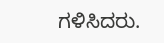ಗಳಿಸಿದರು.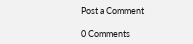Post a Comment

0 Comments